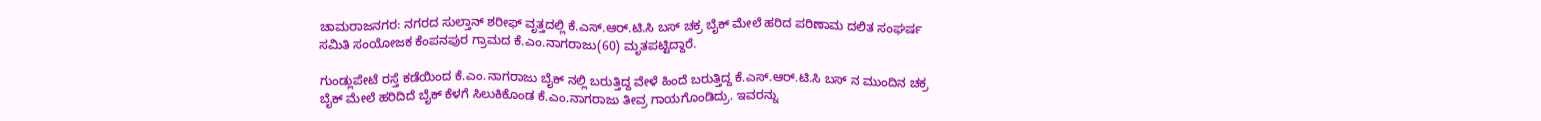ಚಾಮರಾಜನಗರ: ನಗರದ ಸುಲ್ತಾನ್ ಶರೀಫ್ ವೃತ್ತದಲ್ಲಿ ಕೆ.ಎಸ್.ಆರ್.ಟಿ.ಸಿ ಬಸ್ ಚಕ್ರ ಬೈಕ್ ಮೇಲೆ ಹರಿದ ಪರಿಣಾಮ ದಲಿತ ಸಂಘರ್ಷ ಸಮಿತಿ ಸಂಯೋಜಕ ಕೆಂಪನಪುರ ಗ್ರಾಮದ ಕೆ.ಎಂ.ನಾಗರಾಜು(60) ಮೃತಪಟ್ಟಿದ್ದಾರೆ.

ಗುಂಡ್ಲುಪೇಟೆ ರಸ್ತೆ ಕಡೆಯಿಂದ ಕೆ.ಎಂ.ನಾಗರಾಜು ಬೈಕ್ ನಲ್ಲಿ ಬರುತ್ತಿದ್ದ ವೇಳೆ ಹಿಂದೆ ಬರುತ್ತಿದ್ದ ಕೆ.ಎಸ್.ಆರ್.ಟಿ.ಸಿ ಬಸ್ ನ ಮುಂದಿನ ಚಕ್ರ ಬೈಕ್ ಮೇಲೆ ಹರಿದಿದೆ ಬೈಕ್ ಕೆಳಗೆ ಸಿಲುಕಿಕೊಂಡ ಕೆ.ಎಂ.ನಾಗರಾಜು ತೀವ್ರ ಗಾಯಗೊಂಡಿದ್ರು. ಇವರನ್ನು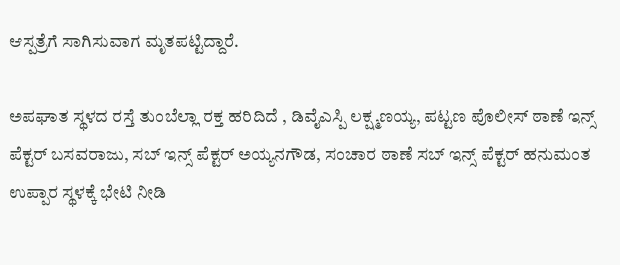ಆಸ್ಪತ್ರೆಗೆ ಸಾಗಿಸುವಾಗ ಮೃತಪಟ್ಟಿದ್ದಾರೆ.

ಅಪಘಾತ ಸ್ಥಳದ ರಸ್ತೆ ತುಂಬೆಲ್ಲಾ ರಕ್ತ ಹರಿದಿದೆ , ಡಿವೈಎಸ್ಪಿ ಲಕ್ಷ್ಮಣಯ್ಯ, ಪಟ್ಟಣ ಪೊಲೀಸ್ ಠಾಣೆ ಇನ್ಸ್ ಪೆಕ್ಟರ್ ಬಸವರಾಜು, ಸಬ್ ಇನ್ಸ್ ಪೆಕ್ಟರ್ ಅಯ್ಯನಗೌಡ, ಸಂಚಾರ ಠಾಣೆ ಸಬ್ ಇನ್ಸ್ ಪೆಕ್ಟರ್ ಹನುಮಂತ ಉಪ್ಪಾರ ಸ್ಥಳಕ್ಕೆ ಭೇಟಿ ನೀಡಿ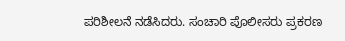ಪರಿಶೀಲನೆ ನಡೆಸಿದರು. ಸಂಚಾರಿ ಪೊಲೀಸರು ಪ್ರಕರಣ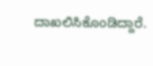ದಾಖಲಿಸಿಕೊಂಡಿದ್ದಾರೆ.